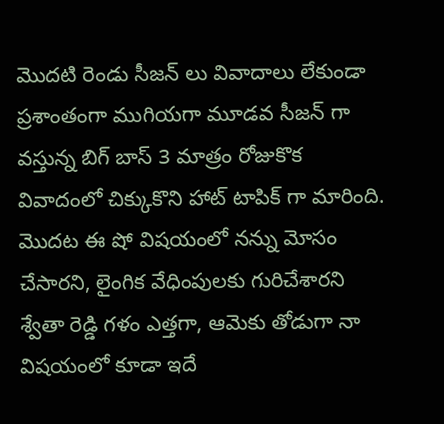మొదటి రెండు సీజన్ లు వివాదాలు లేకుండా ప్రశాంతంగా ముగియగా మూడవ సీజన్ గా వస్తున్న బిగ్ బాస్ 3 మాత్రం రోజుకొక వివాదంలో చిక్కుకొని హాట్ టాపిక్ గా మారింది. మొదట ఈ షో విషయంలో నన్ను మోసం చేసారని, లైంగిక వేధింపులకు గురిచేశారని శ్వేతా రెడ్డి గళం ఎత్తగా, ఆమెకు తోడుగా నా విషయంలో కూడా ఇదే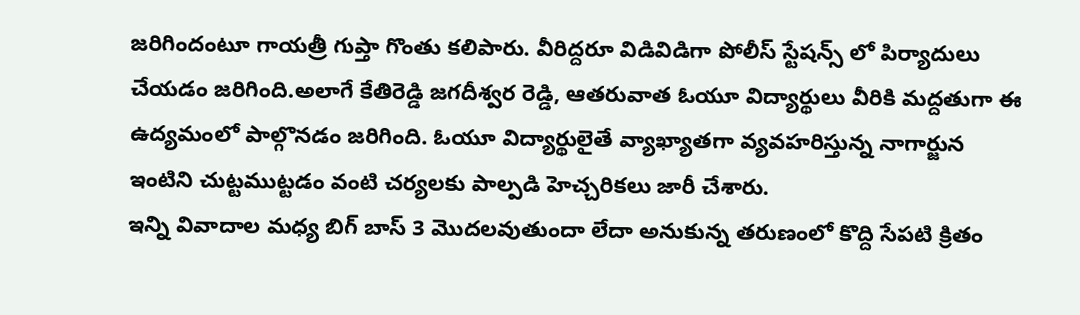జరిగిందంటూ గాయత్రీ గుప్తా గొంతు కలిపారు. వీరిద్దరూ విడివిడిగా పోలీస్ స్టేషన్స్ లో పిర్యాదులు చేయడం జరిగింది.అలాగే కేతిరెడ్డి జగదీశ్వర రెడ్డి, ఆతరువాత ఓయూ విద్యార్థులు వీరికి మద్దతుగా ఈ ఉద్యమంలో పాల్గొనడం జరిగింది. ఓయూ విద్యార్థులైతే వ్యాఖ్యాతగా వ్యవహరిస్తున్న నాగార్జున ఇంటిని చుట్టముట్టడం వంటి చర్యలకు పాల్పడి హెచ్చరికలు జారీ చేశారు.
ఇన్ని వివాదాల మధ్య బిగ్ బాస్ 3 మొదలవుతుందా లేదా అనుకున్న తరుణంలో కొద్ది సేపటి క్రితం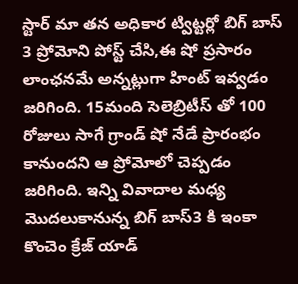స్టార్ మా తన అధికార ట్విట్టర్లో బిగ్ బాస్ 3 ప్రోమోని పోస్ట్ చేసి,ఈ షో ప్రసారం లాంఛనమే అన్నట్లుగా హింట్ ఇవ్వడం జరిగింది. 15మంది సెలెబ్రిటీస్ తో 100 రోజులు సాగే గ్రాండ్ షో నేడే ప్రారంభం కానుందని ఆ ప్రోమోలో చెప్పడం జరిగింది. ఇన్ని వివాదాల మధ్య మొదలుకానున్న బిగ్ బాస్3 కి ఇంకా కొంచెం క్రేజ్ యాడ్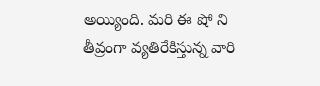అయ్యింది. మరి ఈ షో ని తీవ్రంగా వ్యతిరేకిస్తున్న వారి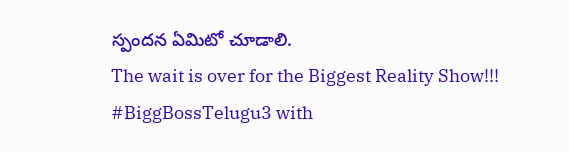స్పందన ఏమిటో చూడాలి.
The wait is over for the Biggest Reality Show!!! #BiggBossTelugu3 with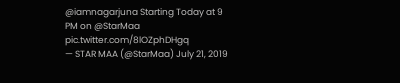@iamnagarjuna Starting Today at 9 PM on @StarMaa pic.twitter.com/8lOZphDHgq
— STAR MAA (@StarMaa) July 21, 2019